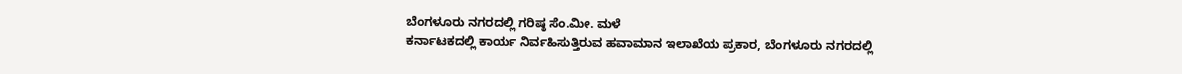ಬೆಂಗಳೂರು ನಗರದಲ್ಲಿ ಗರಿಷ್ಠ ಸೆಂ.ಮೀ. ಮಳೆ
ಕರ್ನಾಟಕದಲ್ಲಿ ಕಾರ್ಯ ನಿರ್ವಹಿಸುತ್ತಿರುವ ಹವಾಮಾನ ಇಲಾಖೆಯ ಪ್ರಕಾರ, ಬೆಂಗಳೂರು ನಗರದಲ್ಲಿ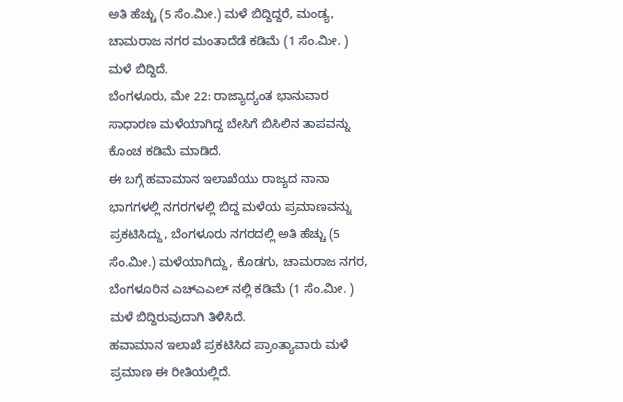ಅತಿ ಹೆಚ್ಚು (5 ಸೆಂ.ಮೀ.) ಮಳೆ ಬಿದ್ದಿದ್ದರೆ, ಮಂಡ್ಯ, ಚಾಮರಾಜ ನಗರ ಮಂತಾದೆಡೆ ಕಡಿಮೆ (1 ಸೆಂ.ಮೀ. ) ಮಳೆ ಬಿದ್ದಿದೆ.
ಬೆಂಗಳೂರು, ಮೇ 22: ರಾಜ್ಯಾದ್ಯಂತ ಭಾನುವಾರ ಸಾಧಾರಣ ಮಳೆಯಾಗಿದ್ದ ಬೇಸಿಗೆ ಬಿಸಿಲಿನ ತಾಪವನ್ನು ಕೊಂಚ ಕಡಿಮೆ ಮಾಡಿದೆ.
ಈ ಬಗ್ಗೆ ಹವಾಮಾನ ಇಲಾಖೆಯು ರಾಜ್ಯದ ನಾನಾ ಭಾಗಗಳಲ್ಲಿ ನಗರಗಳಲ್ಲಿ ಬಿದ್ದ ಮಳೆಯ ಪ್ರಮಾಣವನ್ನು ಪ್ರಕಟಿಸಿದ್ದು, ಬೆಂಗಳೂರು ನಗರದಲ್ಲಿ ಅತಿ ಹೆಚ್ಚು (5 ಸೆಂ.ಮೀ.) ಮಳೆಯಾಗಿದ್ದು, ಕೊಡಗು, ಚಾಮರಾಜ ನಗರ, ಬೆಂಗಳೂರಿನ ಎಚ್ಎಎಲ್ ನಲ್ಲಿ ಕಡಿಮೆ (1 ಸೆಂ.ಮೀ. ) ಮಳೆ ಬಿದ್ದಿರುವುದಾಗಿ ತಿಳಿಸಿದೆ.
ಹವಾಮಾನ ಇಲಾಖೆ ಪ್ರಕಟಿಸಿದ ಪ್ರಾಂತ್ಯಾವಾರು ಮಳೆ ಪ್ರಮಾಣ ಈ ರೀತಿಯಲ್ಲಿದೆ.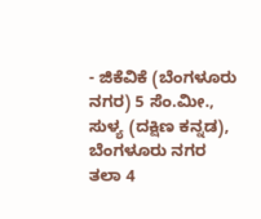- ಜಿಕೆವಿಕೆ (ಬೆಂಗಳೂರು ನಗರ) 5 ಸೆಂ.ಮೀ., ಸುಳ್ಯ (ದಕ್ಷಿಣ ಕನ್ನಡ), ಬೆಂಗಳೂರು ನಗರ ತಲಾ 4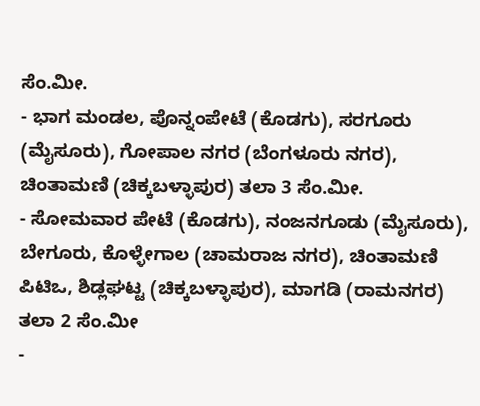ಸೆಂ.ಮೀ.
- ಭಾಗ ಮಂಡಲ, ಪೊನ್ನಂಪೇಟೆ (ಕೊಡಗು), ಸರಗೂರು (ಮೈಸೂರು), ಗೋಪಾಲ ನಗರ (ಬೆಂಗಳೂರು ನಗರ), ಚಿಂತಾಮಣಿ (ಚಿಕ್ಕಬಳ್ಳಾಪುರ) ತಲಾ 3 ಸೆಂ.ಮೀ.
- ಸೋಮವಾರ ಪೇಟೆ (ಕೊಡಗು), ನಂಜನಗೂಡು (ಮೈಸೂರು), ಬೇಗೂರು, ಕೊಳ್ಳೇಗಾಲ (ಚಾಮರಾಜ ನಗರ), ಚಿಂತಾಮಣಿ ಪಿಟಿಒ, ಶಿಡ್ಲಘಟ್ಟ (ಚಿಕ್ಕಬಳ್ಳಾಪುರ), ಮಾಗಡಿ (ರಾಮನಗರ) ತಲಾ 2 ಸೆಂ.ಮೀ
-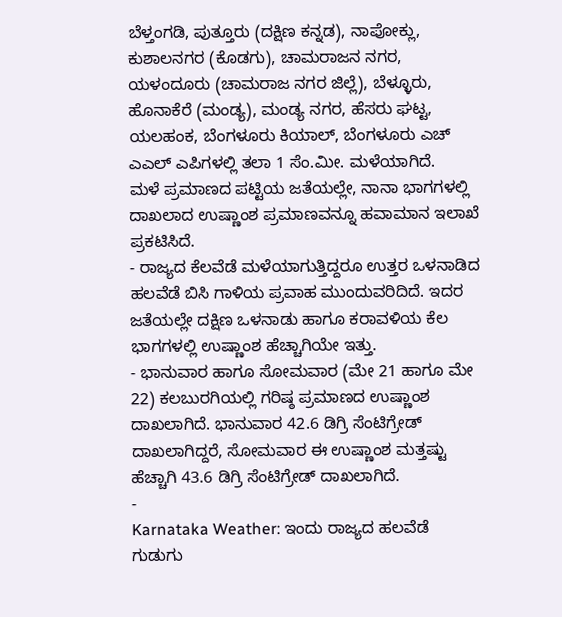ಬೆಳ್ತಂಗಡಿ, ಪುತ್ತೂರು (ದಕ್ಷಿಣ ಕನ್ನಡ), ನಾಪೋಕ್ಲು, ಕುಶಾಲನಗರ (ಕೊಡಗು), ಚಾಮರಾಜನ ನಗರ, ಯಳಂದೂರು (ಚಾಮರಾಜ ನಗರ ಜಿಲ್ಲೆ), ಬೆಳ್ಳೂರು, ಹೊನಾಕೆರೆ (ಮಂಡ್ಯ), ಮಂಡ್ಯ ನಗರ, ಹೆಸರು ಘಟ್ಟ, ಯಲಹಂಕ, ಬೆಂಗಳೂರು ಕಿಯಾಲ್, ಬೆಂಗಳೂರು ಎಚ್ ಎಎಲ್ ಎಪಿಗಳಲ್ಲಿ ತಲಾ 1 ಸೆಂ.ಮೀ. ಮಳೆಯಾಗಿದೆ.
ಮಳೆ ಪ್ರಮಾಣದ ಪಟ್ಟಿಯ ಜತೆಯಲ್ಲೇ, ನಾನಾ ಭಾಗಗಳಲ್ಲಿ ದಾಖಲಾದ ಉಷ್ಣಾಂಶ ಪ್ರಮಾಣವನ್ನೂ ಹವಾಮಾನ ಇಲಾಖೆ ಪ್ರಕಟಿಸಿದೆ.
- ರಾಜ್ಯದ ಕೆಲವೆಡೆ ಮಳೆಯಾಗುತ್ತಿದ್ದರೂ ಉತ್ತರ ಒಳನಾಡಿದ ಹಲವೆಡೆ ಬಿಸಿ ಗಾಳಿಯ ಪ್ರವಾಹ ಮುಂದುವರಿದಿದೆ. ಇದರ ಜತೆಯಲ್ಲೇ ದಕ್ಷಿಣ ಒಳನಾಡು ಹಾಗೂ ಕರಾವಳಿಯ ಕೆಲ ಭಾಗಗಳಲ್ಲಿ ಉಷ್ಣಾಂಶ ಹೆಚ್ಚಾಗಿಯೇ ಇತ್ತು.
- ಭಾನುವಾರ ಹಾಗೂ ಸೋಮವಾರ (ಮೇ 21 ಹಾಗೂ ಮೇ 22) ಕಲಬುರಗಿಯಲ್ಲಿ ಗರಿಷ್ಠ ಪ್ರಮಾಣದ ಉಷ್ಣಾಂಶ ದಾಖಲಾಗಿದೆ. ಭಾನುವಾರ 42.6 ಡಿಗ್ರಿ ಸೆಂಟಿಗ್ರೇಡ್ ದಾಖಲಾಗಿದ್ದರೆ, ಸೋಮವಾರ ಈ ಉಷ್ಣಾಂಶ ಮತ್ತಷ್ಟು ಹೆಚ್ಚಾಗಿ 43.6 ಡಿಗ್ರಿ ಸೆಂಟಿಗ್ರೇಡ್ ದಾಖಲಾಗಿದೆ.
-
Karnataka Weather: ಇಂದು ರಾಜ್ಯದ ಹಲವೆಡೆ ಗುಡುಗು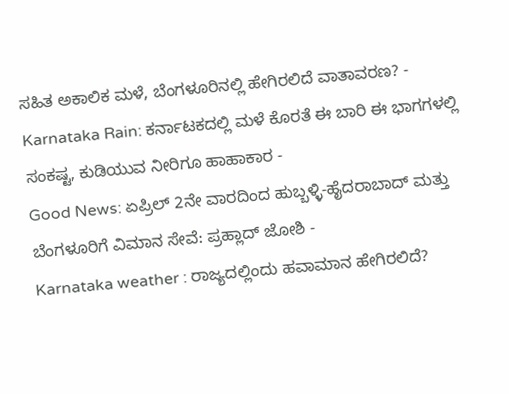ಸಹಿತ ಅಕಾಲಿಕ ಮಳೆ, ಬೆಂಗಳೂರಿನಲ್ಲಿ ಹೇಗಿರಲಿದೆ ವಾತಾವರಣ? -
Karnataka Rain: ಕರ್ನಾಟಕದಲ್ಲಿ ಮಳೆ ಕೊರತೆ ಈ ಬಾರಿ ಈ ಭಾಗಗಳಲ್ಲಿ ಸಂಕಷ್ಟ, ಕುಡಿಯುವ ನೀರಿಗೂ ಹಾಹಾಕಾರ -
Good News: ಏಪ್ರಿಲ್ 2ನೇ ವಾರದಿಂದ ಹುಬ್ಬಳ್ಳಿ-ಹೈದರಾಬಾದ್ ಮತ್ತು ಬೆಂಗಳೂರಿಗೆ ವಿಮಾನ ಸೇವೆ: ಪ್ರಹ್ಲಾದ್ ಜೋಶಿ -
Karnataka weather : ರಾಜ್ಯದಲ್ಲಿಂದು ಹವಾಮಾನ ಹೇಗಿರಲಿದೆ?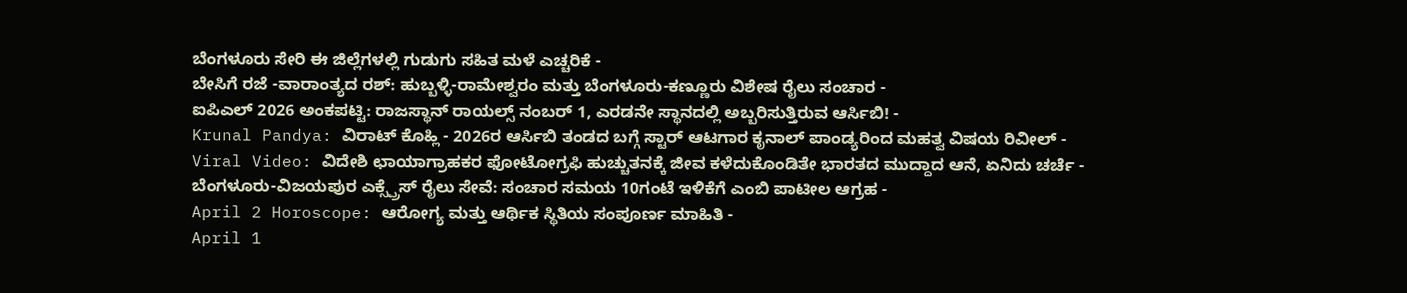ಬೆಂಗಳೂರು ಸೇರಿ ಈ ಜಿಲ್ಲೆಗಳಲ್ಲಿ ಗುಡುಗು ಸಹಿತ ಮಳೆ ಎಚ್ಚರಿಕೆ -
ಬೇಸಿಗೆ ರಜೆ -ವಾರಾಂತ್ಯದ ರಶ್: ಹುಬ್ಬಳ್ಳಿ-ರಾಮೇಶ್ವರಂ ಮತ್ತು ಬೆಂಗಳೂರು-ಕಣ್ಣೂರು ವಿಶೇಷ ರೈಲು ಸಂಚಾರ -
ಐಪಿಎಲ್ 2026 ಅಂಕಪಟ್ಟಿ: ರಾಜಸ್ಥಾನ್ ರಾಯಲ್ಸ್ ನಂಬರ್ 1, ಎರಡನೇ ಸ್ಥಾನದಲ್ಲಿ ಅಬ್ಬರಿಸುತ್ತಿರುವ ಆರ್ಸಿಬಿ! -
Krunal Pandya: ವಿರಾಟ್ ಕೊಹ್ಲಿ - 2026ರ ಆರ್ಸಿಬಿ ತಂಡದ ಬಗ್ಗೆ ಸ್ಟಾರ್ ಆಟಗಾರ ಕೃನಾಲ್ ಪಾಂಡ್ಯರಿಂದ ಮಹತ್ವ ವಿಷಯ ರಿವೀಲ್ -
Viral Video: ವಿದೇಶಿ ಛಾಯಾಗ್ರಾಹಕರ ಫೋಟೋಗ್ರಫಿ ಹುಚ್ಚುತನಕ್ಕೆ ಜೀವ ಕಳೆದುಕೊಂಡಿತೇ ಭಾರತದ ಮುದ್ದಾದ ಆನೆ, ಏನಿದು ಚರ್ಚೆ -
ಬೆಂಗಳೂರು-ವಿಜಯಪುರ ಎಕ್ಸ್ಪ್ರೆಸ್ ರೈಲು ಸೇವೆ: ಸಂಚಾರ ಸಮಯ 10ಗಂಟೆ ಇಳಿಕೆಗೆ ಎಂಬಿ ಪಾಟೀಲ ಆಗ್ರಹ -
April 2 Horoscope: ಆರೋಗ್ಯ ಮತ್ತು ಆರ್ಥಿಕ ಸ್ಥಿತಿಯ ಸಂಪೂರ್ಣ ಮಾಹಿತಿ -
April 1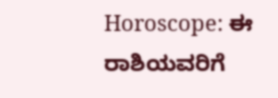Horoscope: ಈ ರಾಶಿಯವರಿಗೆ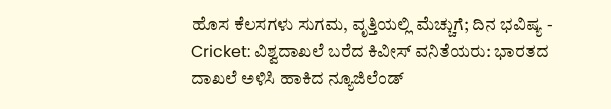ಹೊಸ ಕೆಲಸಗಳು ಸುಗಮ, ವೃತ್ತಿಯಲ್ಲಿ ಮೆಚ್ಚುಗೆ; ದಿನ ಭವಿಷ್ಯ -
Cricket: ವಿಶ್ವದಾಖಲೆ ಬರೆದ ಕಿವೀಸ್ ವನಿತೆಯರು: ಭಾರತದ ದಾಖಲೆ ಅಳಿಸಿ ಹಾಕಿದ ನ್ಯೂಜಿಲೆಂಡ್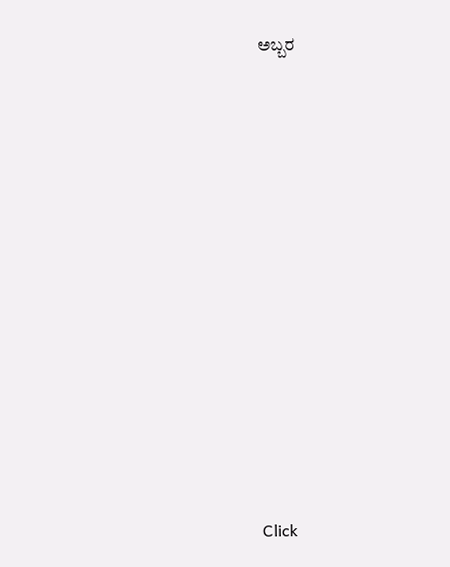ಅಬ್ಬರ












Click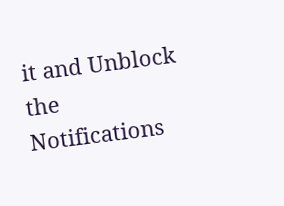it and Unblock the Notifications